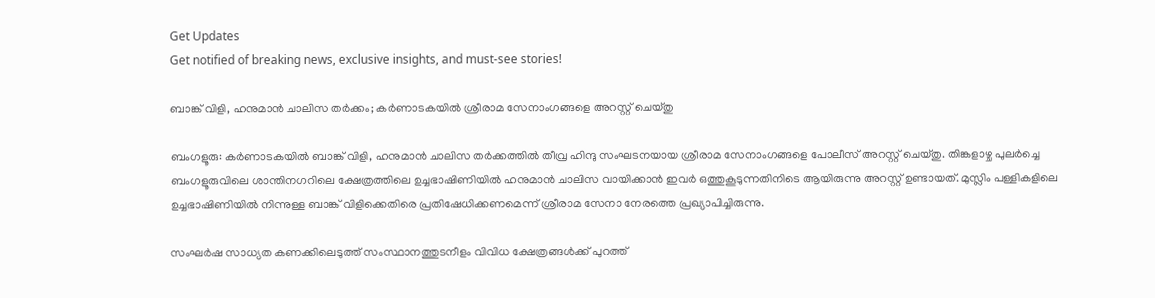Get Updates
Get notified of breaking news, exclusive insights, and must-see stories!

ബാങ്ക് വിളി, ഹനുമാൻ ചാലിസ തർക്കം; കർണാടകയിൽ ശ്രീരാമ സേനാംഗങ്ങളെ അറസ്റ്റ് ചെയ്തു

ബംഗളൂരു: കർണാടകയിൽ ബാങ്ക് വിളി, ഹനുമാൻ ചാലിസ തർക്കത്തിൽ തീവ്ര ഹിന്ദു സംഘടനയായ ശ്രീരാമ സേനാംഗങ്ങളെ പോലീസ് അറസ്റ്റ് ചെയ്തു. തിങ്കളാഴ്ച പുലർച്ചെ ബംഗളൂരുവിലെ ശാന്തിനഗറിലെ ക്ഷേത്രത്തിലെ ഉച്ചഭാഷിണിയിൽ ഹനുമാൻ ചാലിസ വായിക്കാൻ ഇവർ ഒത്തുകൂടുന്നതിനിടെ ആയിരുന്നു അറസ്റ്റ് ഉണ്ടായത്. മുസ്ലിം പള്ളികളിലെ ഉച്ചഭാഷിണിയിൽ നിന്നുള്ള ബാങ്ക് വിളിക്കെതിരെ പ്രതിഷേധിക്കണമെന്ന് ശ്രീരാമ സേനാ നേരത്തെ പ്രഖ്യാപിച്ചിരുന്നു.

സംഘർഷ സാധ്യത കണക്കിലെടുത്ത് സംസ്ഥാനത്തുടനീളം വിവിധ ക്ഷേത്രങ്ങൾക്ക് പുറത്ത്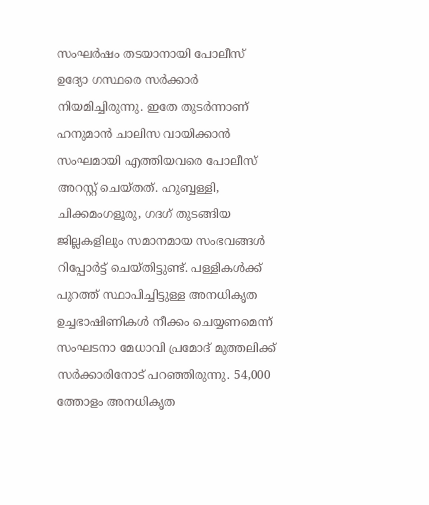സംഘർഷം തടയാനായി പോലീസ് ഉദ്യോ ഗസ്ഥരെ സർക്കാർ നിയമിച്ചിരുന്നു. ഇതേ തുടർന്നാണ് ഹനുമാൻ ചാലിസ വായിക്കാൻ സംഘമായി എത്തിയവരെ പോലീസ് അറസ്റ്റ് ചെയ്തത്. ഹുബ്ബള്ളി, ചിക്കമംഗളൂരു, ഗദഗ് തുടങ്ങിയ ജില്ലകളിലും സമാനമായ സംഭവങ്ങൾ റിപ്പോർട്ട് ചെയ്തിട്ടുണ്ട്. പള്ളികൾക്ക് പുറത്ത് സ്ഥാപിച്ചിട്ടുള്ള അനധികൃത ഉച്ചഭാഷിണികൾ നീക്കം ചെയ്യണമെന്ന് സംഘടനാ മേധാവി പ്രമോദ് മുത്തലിക്ക് സർക്കാരിനോട് പറഞ്ഞിരുന്നു. 54,000 ത്തോളം അനധികൃത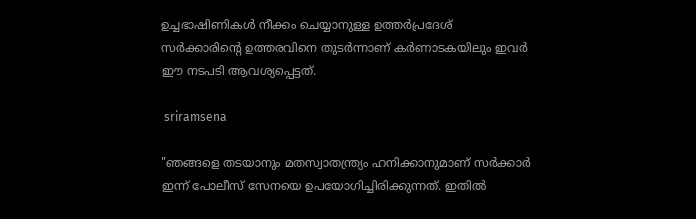ഉച്ചഭാഷിണികൾ നീക്കം ചെയ്യാനുള്ള ഉത്തർപ്രദേശ് സർക്കാരിന്റെ ഉത്തരവിനെ തുടർന്നാണ് കർണാടകയിലും ഇവർ ഈ നടപടി ആവശ്യപ്പെട്ടത്.

 sriramsena

"ഞങ്ങളെ തടയാനും മതസ്വാതന്ത്ര്യം ഹനിക്കാനുമാണ് സർക്കാർ ഇന്ന് പോലീസ് സേനയെ ഉപയോഗിച്ചിരിക്കുന്നത്. ഇതിൽ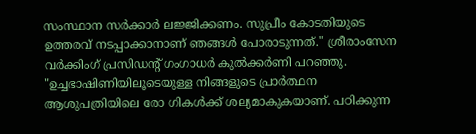സംസ്ഥാന സർക്കാർ ലജ്ജിക്കണം. സുപ്രീം കോടതിയുടെ ഉത്തരവ് നടപ്പാക്കാനാണ് ഞങ്ങൾ പോരാടുന്നത്." ശ്രീരാംസേന വർക്കിംഗ് പ്രസിഡന്റ് ഗംഗാധർ കുൽക്കർണി പറഞ്ഞു. "ഉച്ചഭാഷിണിയിലൂടെയുള്ള നിങ്ങളുടെ പ്രാർത്ഥന ആശുപത്രിയിലെ രോ ഗികൾക്ക് ശല്യമാകുകയാണ്. പഠിക്കുന്ന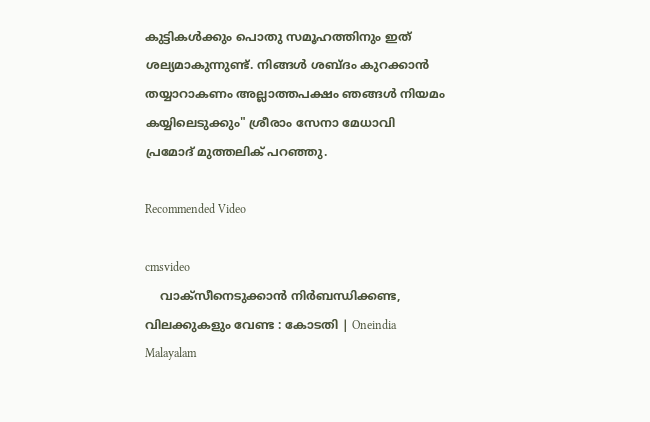കുട്ടികൾക്കും പൊതു സമൂഹത്തിനും ഇത് ശല്യമാകുന്നുണ്ട്. നിങ്ങൾ ശബ്ദം കുറക്കാൻ തയ്യാറാകണം അല്ലാത്തപക്ഷം ഞങ്ങൾ നിയമം കയ്യിലെടുക്കും" ശ്രീരാം സേനാ മേധാവി പ്രമോദ് മുത്തലിക് പറഞ്ഞു.

Recommended Video

cmsvideo
    വാക്സീനെടുക്കാന്‍ നിര്‍ബന്ധിക്കണ്ട, വിലക്കുകളും വേണ്ട : കോടതി | Oneindia Malayalam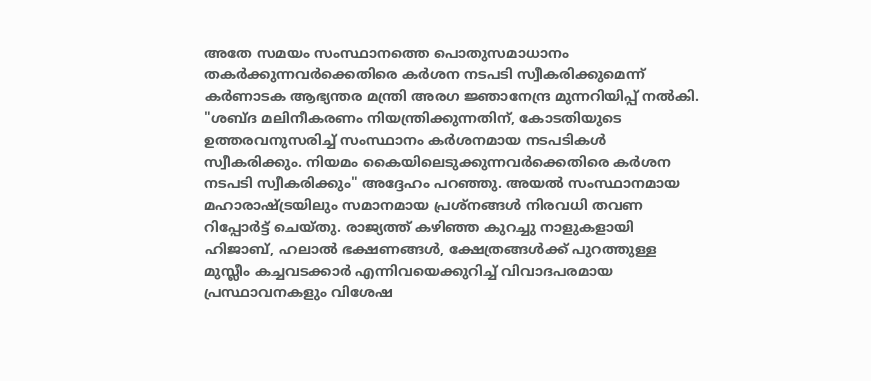അതേ സമയം സംസ്ഥാനത്തെ പൊതുസമാധാനം തകർക്കുന്നവർക്കെതിരെ കർശന നടപടി സ്വീകരിക്കുമെന്ന് കർണാടക ആഭ്യന്തര മന്ത്രി അരഗ ജ്ഞാനേന്ദ്ര മുന്നറിയിപ്പ് നൽകി. "ശബ്ദ മലിനീകരണം നിയന്ത്രിക്കുന്നതിന്, കോടതിയുടെ ഉത്തരവനുസരിച്ച് സംസ്ഥാനം കർശനമായ നടപടികൾ സ്വീകരിക്കും. നിയമം കൈയിലെടുക്കുന്നവർക്കെതിരെ കർശന നടപടി സ്വീകരിക്കും" അദ്ദേഹം പറഞ്ഞു. അയൽ സംസ്ഥാനമായ മഹാരാഷ്ട്രയിലും സമാനമായ പ്രശ്നങ്ങൾ നിരവധി തവണ റിപ്പോർട്ട് ചെയ്തു. രാജ്യത്ത് കഴിഞ്ഞ കുറച്ചു നാളുകളായി ഹിജാബ്, ഹലാൽ ഭക്ഷണങ്ങൾ, ക്ഷേത്രങ്ങൾക്ക് പുറത്തുള്ള മുസ്ലീം കച്ചവടക്കാർ എന്നിവയെക്കുറിച്ച് വിവാദപരമായ പ്രസ്ഥാവനകളും വിശേഷ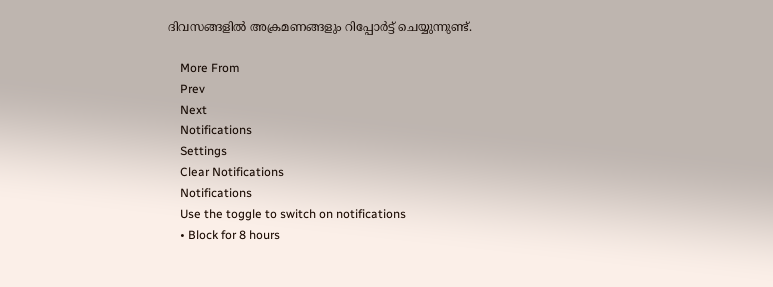ദിവസങ്ങളിൽ അക്രമണങ്ങളും റിപ്പോർട്ട് ചെയ്യുന്നുണ്ട്.

    More From
    Prev
    Next
    Notifications
    Settings
    Clear Notifications
    Notifications
    Use the toggle to switch on notifications
    • Block for 8 hours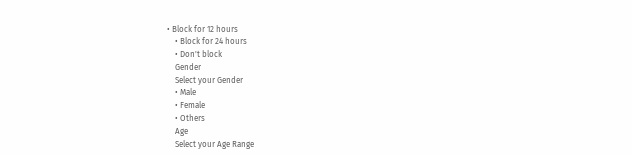• Block for 12 hours
    • Block for 24 hours
    • Don't block
    Gender
    Select your Gender
    • Male
    • Female
    • Others
    Age
    Select your Age Range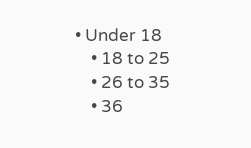• Under 18
    • 18 to 25
    • 26 to 35
    • 36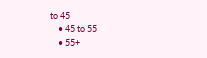to 45
    • 45 to 55
    • 55+